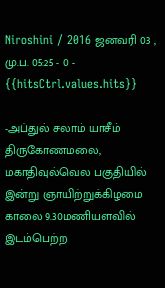Niroshini / 2016 ஜனவரி 03 , மு.ப. 05:25 - 0 - {{hitsCtrl.values.hits}}

-அப்துல் சலாம் யாசீம்
திருகோணமலை, மகாதிவுல்வெல பகுதியில் இன்று ஞாயிற்றுக்கிழமை காலை 9.30மணியளவில் இடம்பெற்ற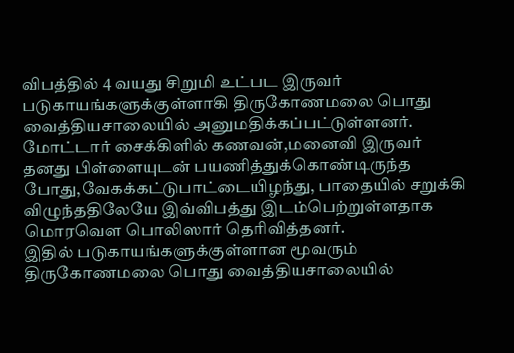விபத்தில் 4 வயது சிறுமி உட்பட இருவர் படுகாயங்களுக்குள்ளாகி திருகோணமலை பொது வைத்தியசாலையில் அனுமதிக்கப்பட்டுள்ளனர்.
மோட்டார் சைக்கிளில் கணவன்,மனைவி இருவர் தனது பிள்ளையுடன் பயணித்துக்கொண்டிருந்த போது,வேகக்கட்டுபாட்டையிழந்து, பாதையில் சறுக்கி விழுந்ததிலேயே இவ்விபத்து இடம்பெற்றுள்ளதாக மொரவௌ பொலிஸார் தெரிவித்தனர்.
இதில் படுகாயங்களுக்குள்ளான மூவரும் திருகோணமலை பொது வைத்தியசாலையில்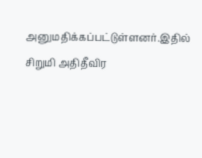அனுமதிக்கப்பட்டுள்ளனர்.இதில் சிறுமி அதிதீவிர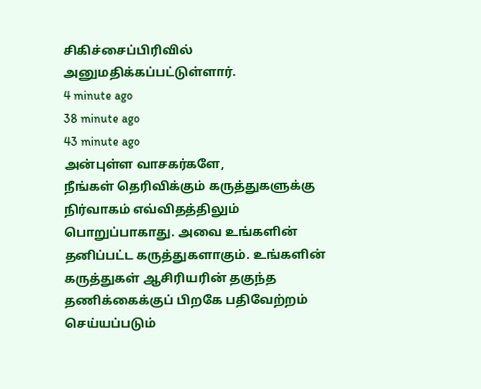சிகிச்சைப்பிரிவில் அனுமதிக்கப்பட்டுள்ளார்.
4 minute ago
38 minute ago
43 minute ago
அன்புள்ள வாசகர்களே,
நீங்கள் தெரிவிக்கும் கருத்துகளுக்கு நிர்வாகம் எவ்விதத்திலும் பொறுப்பாகாது. அவை உங்களின் தனிப்பட்ட கருத்துகளாகும். உங்களின் கருத்துகள் ஆசிரியரின் தகுந்த தணிக்கைக்குப் பிறகே பதிவேற்றம் செய்யப்படும்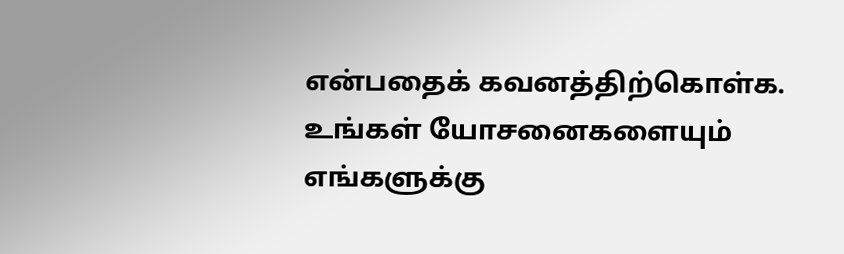என்பதைக் கவனத்திற்கொள்க. உங்கள் யோசனைகளையும் எங்களுக்கு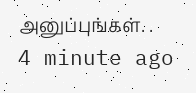அனுப்புங்கள். .
4 minute ago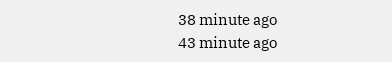38 minute ago
43 minute ago